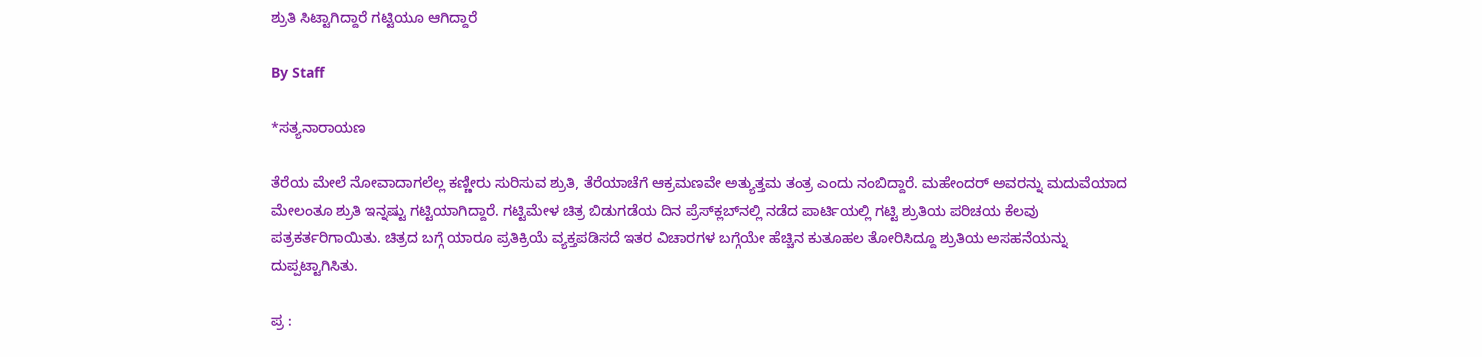ಶ್ರುತಿ ಸಿಟ್ಟಾಗಿದ್ದಾರೆ ಗಟ್ಟಿಯೂ ಆಗಿದ್ದಾರೆ

By Staff

*ಸತ್ಯನಾರಾಯಣ

ತೆರೆಯ ಮೇಲೆ ನೋವಾದಾಗಲೆಲ್ಲ ಕಣ್ಣೀರು ಸುರಿಸುವ ಶ್ರುತಿ, ತೆರೆಯಾಚೆಗೆ ಆಕ್ರಮಣವೇ ಅತ್ಯುತ್ತಮ ತಂತ್ರ ಎಂದು ನಂಬಿದ್ದಾರೆ. ಮಹೇಂದರ್‌ ಅವರನ್ನು ಮದುವೆಯಾದ ಮೇಲಂತೂ ಶ್ರುತಿ ಇನ್ನಷ್ಟು ಗಟ್ಟಿಯಾಗಿದ್ದಾರೆ. ಗಟ್ಟಿಮೇಳ ಚಿತ್ರ ಬಿಡುಗಡೆಯ ದಿನ ಪ್ರೆಸ್‌ಕ್ಲಬ್‌ನಲ್ಲಿ ನಡೆದ ಪಾರ್ಟಿಯಲ್ಲಿ ಗಟ್ಟಿ ಶ್ರುತಿಯ ಪರಿಚಯ ಕೆಲವು ಪತ್ರಕರ್ತರಿಗಾಯಿತು. ಚಿತ್ರದ ಬಗ್ಗೆ ಯಾರೂ ಪ್ರತಿಕ್ರಿಯೆ ವ್ಯಕ್ತಪಡಿಸದೆ ಇತರ ವಿಚಾರಗಳ ಬಗ್ಗೆಯೇ ಹೆಚ್ಚಿನ ಕುತೂಹಲ ತೋರಿಸಿದ್ದೂ ಶ್ರುತಿಯ ಅಸಹನೆಯನ್ನು ದುಪ್ಪಟ್ಟಾಗಿಸಿತು.

ಪ್ರ :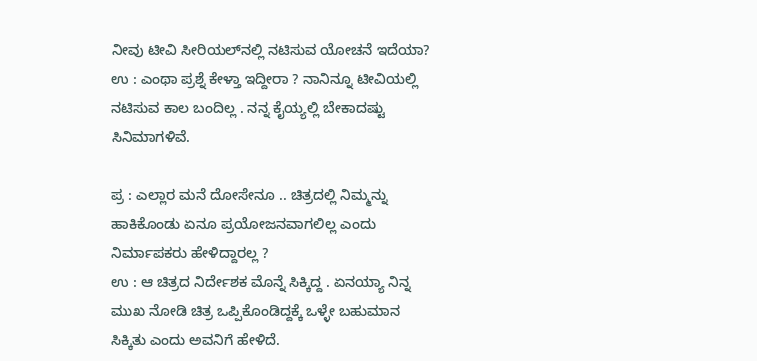ನೀವು ಟೀವಿ ಸೀರಿಯಲ್‌ನಲ್ಲಿ ನಟಿಸುವ ಯೋಚನೆ ಇದೆಯಾ?
ಉ : ಎಂಥಾ ಪ್ರಶ್ನೆ ಕೇಳ್ತಾ ಇದ್ದೀರಾ ? ನಾನಿನ್ನೂ ಟೀವಿಯಲ್ಲಿ ನಟಿಸುವ ಕಾಲ ಬಂದಿಲ್ಲ . ನನ್ನ ಕೈಯ್ಯಲ್ಲಿ ಬೇಕಾದಷ್ಟು ಸಿನಿಮಾಗಳಿವೆ.

ಪ್ರ : ಎಲ್ಲಾರ ಮನೆ ದೋಸೇನೂ .. ಚಿತ್ರದಲ್ಲಿ ನಿಮ್ಮನ್ನು ಹಾಕಿಕೊಂಡು ಏನೂ ಪ್ರಯೋಜನವಾಗಲಿಲ್ಲ ಎಂದು ನಿರ್ಮಾಪಕರು ಹೇಳಿದ್ದಾರಲ್ಲ ?
ಉ : ಆ ಚಿತ್ರದ ನಿರ್ದೇಶಕ ಮೊನ್ನೆ ಸಿಕ್ಕಿದ್ದ . ಏನಯ್ಯಾ ನಿನ್ನ ಮುಖ ನೋಡಿ ಚಿತ್ರ ಒಪ್ಪಿಕೊಂಡಿದ್ದಕ್ಕೆ ಒಳ್ಳೇ ಬಹುಮಾನ ಸಿಕ್ಕಿತು ಎಂದು ಅವನಿಗೆ ಹೇಳಿದೆ.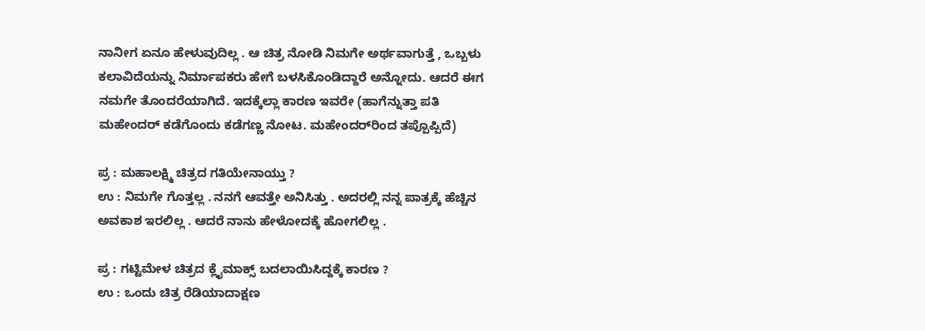ನಾನೀಗ ಏನೂ ಹೇಳುವುದಿಲ್ಲ . ಆ ಚಿತ್ರ ನೋಡಿ ನಿಮಗೇ ಅರ್ಥವಾಗುತ್ತೆ , ಒಬ್ಬಳು ಕಲಾವಿದೆಯನ್ನು ನಿರ್ಮಾಪಕರು ಹೇಗೆ ಬಳಸಿಕೊಂಡಿದ್ದಾರೆ ಅನ್ನೋದು. ಆದರೆ ಈಗ ನಮಗೇ ತೊಂದರೆಯಾಗಿದೆ. ಇದಕ್ಕೆಲ್ಲಾ ಕಾರಣ ಇವರೇ (ಹಾಗೆನ್ನುತ್ತಾ ಪತಿ ಮಹೇಂದರ್‌ ಕಡೆಗೊಂದು ಕಡೆಗಣ್ಣ ನೋಟ. ಮಹೇಂದರ್‌ರಿಂದ ತಪ್ಪೊಪ್ಪಿದೆ)

ಪ್ರ : ಮಹಾಲಕ್ಷ್ಮಿ ಚಿತ್ರದ ಗತಿಯೇನಾಯ್ತು ?
ಉ : ನಿಮಗೇ ಗೊತ್ತಲ್ಲ . ನನಗೆ ಆವತ್ತೇ ಅನಿಸಿತ್ತು . ಅದರಲ್ಲಿ ನನ್ನ ಪಾತ್ರಕ್ಕೆ ಹೆಚ್ಚಿನ ಅವಕಾಶ ಇರಲಿಲ್ಲ . ಆದರೆ ನಾನು ಹೇಳೋದಕ್ಕೆ ಹೋಗಲಿಲ್ಲ .

ಪ್ರ : ಗಟ್ಟಿಮೇಳ ಚಿತ್ರದ ಕ್ಲೈಮಾಕ್ಸ್‌ ಬದಲಾಯಿಸಿದ್ದಕ್ಕೆ ಕಾರಣ ?
ಉ : ಒಂದು ಚಿತ್ರ ರೆಡಿಯಾದಾಕ್ಷಣ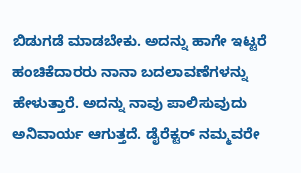ಬಿಡುಗಡೆ ಮಾಡಬೇಕು. ಅದನ್ನು ಹಾಗೇ ಇಟ್ಟರೆ ಹಂಚಿಕೆದಾರರು ನಾನಾ ಬದಲಾವಣೆಗಳನ್ನು ಹೇಳುತ್ತಾರೆ. ಅದನ್ನು ನಾವು ಪಾಲಿಸುವುದು ಅನಿವಾರ್ಯ ಆಗುತ್ತದೆ. ಡೈರೆಕ್ಟರ್‌ ನಮ್ಮವರೇ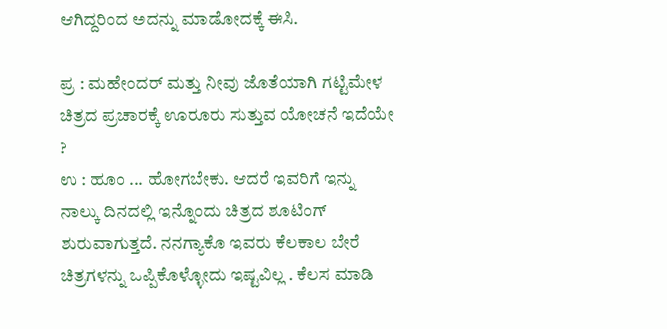ಆಗಿದ್ದರಿಂದ ಅದನ್ನು ಮಾಡೋದಕ್ಕೆ ಈಸಿ.

ಪ್ರ : ಮಹೇಂದರ್‌ ಮತ್ತು ನೀವು ಜೊತೆಯಾಗಿ ಗಟ್ಟಿಮೇಳ ಚಿತ್ರದ ಪ್ರಚಾರಕ್ಕೆ ಊರೂರು ಸುತ್ತುವ ಯೋಚನೆ ಇದೆಯೇ ?
ಉ : ಹೂಂ ... ಹೋಗಬೇಕು. ಆದರೆ ಇವರಿಗೆ ಇನ್ನು ನಾಲ್ಕು ದಿನದಲ್ಲಿ ಇನ್ನೊಂದು ಚಿತ್ರದ ಶೂಟಿಂಗ್‌ ಶುರುವಾಗುತ್ತದೆ. ನನಗ್ಯಾಕೊ ಇವರು ಕೆಲಕಾಲ ಬೇರೆ ಚಿತ್ರಗಳನ್ನು ಒಪ್ಪಿಕೊಳ್ಳೋದು ಇಷ್ಟವಿಲ್ಲ . ಕೆಲಸ ಮಾಡಿ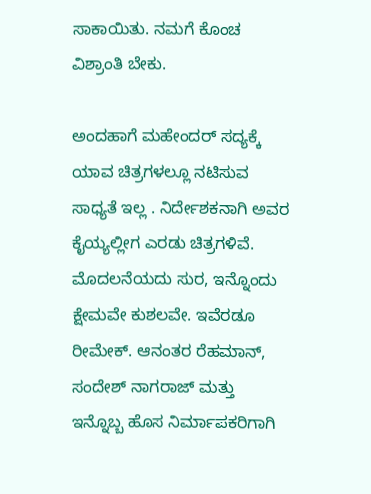ಸಾಕಾಯಿತು. ನಮಗೆ ಕೊಂಚ ವಿಶ್ರಾಂತಿ ಬೇಕು.

ಅಂದಹಾಗೆ ಮಹೇಂದರ್‌ ಸದ್ಯಕ್ಕೆ ಯಾವ ಚಿತ್ರಗಳಲ್ಲೂ ನಟಿಸುವ ಸಾಧ್ಯತೆ ಇಲ್ಲ . ನಿರ್ದೇಶಕನಾಗಿ ಅವರ ಕೈಯ್ಯಲ್ಲೀಗ ಎರಡು ಚಿತ್ರಗಳಿವೆ. ಮೊದಲನೆಯದು ಸುರ, ಇನ್ನೊಂದು ಕ್ಷೇಮವೇ ಕುಶಲವೇ. ಇವೆರಡೂ ರೀಮೇಕ್‌. ಆನಂತರ ರೆಹಮಾನ್‌, ಸಂದೇಶ್‌ ನಾಗರಾಜ್‌ ಮತ್ತು ಇನ್ನೊಬ್ಬ ಹೊಸ ನಿರ್ಮಾಪಕರಿಗಾಗಿ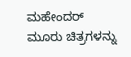ಮಹೇಂದರ್‌ ಮೂರು ಚಿತ್ರಗಳನ್ನು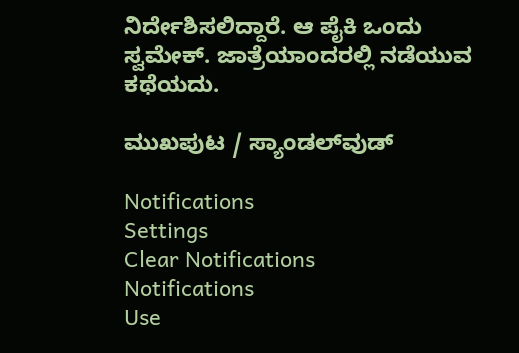ನಿರ್ದೇಶಿಸಲಿದ್ದಾರೆ. ಆ ಪೈಕಿ ಒಂದು ಸ್ವಮೇಕ್‌. ಜಾತ್ರೆಯಾಂದರಲ್ಲಿ ನಡೆಯುವ ಕಥೆಯದು.

ಮುಖಪುಟ / ಸ್ಯಾಂಡಲ್‌ವುಡ್‌

Notifications
Settings
Clear Notifications
Notifications
Use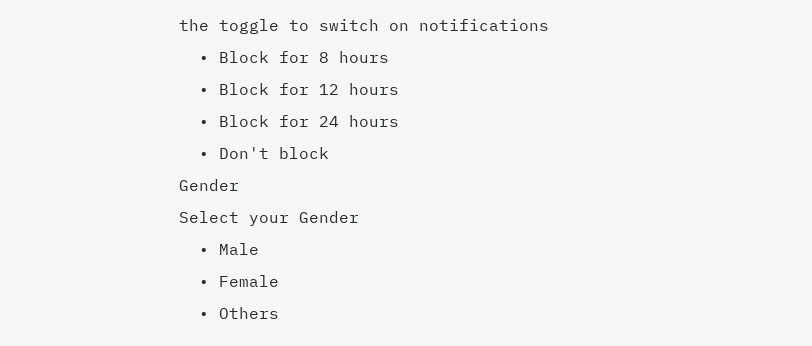the toggle to switch on notifications
  • Block for 8 hours
  • Block for 12 hours
  • Block for 24 hours
  • Don't block
Gender
Select your Gender
  • Male
  • Female
  • Others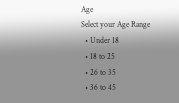Age
Select your Age Range
  • Under 18
  • 18 to 25
  • 26 to 35
  • 36 to 45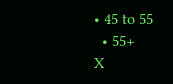• 45 to 55
  • 55+
X